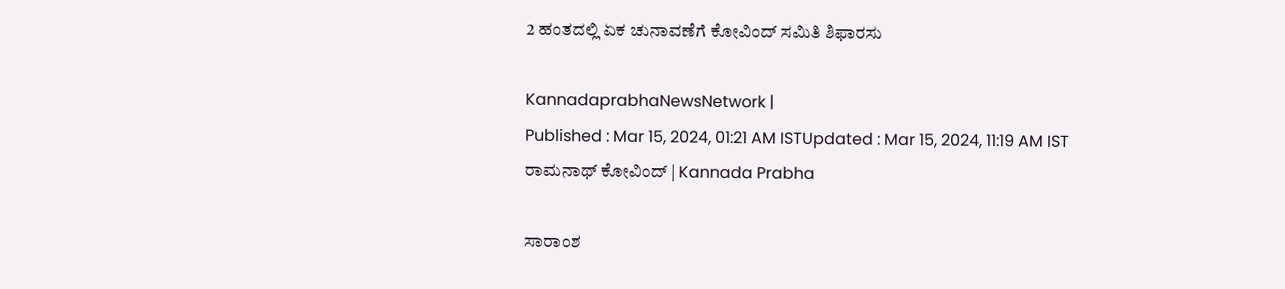2 ಹಂತದಲ್ಲಿ ಏಕ ಚುನಾವಣೆಗೆ ಕೋವಿಂದ್‌ ಸಮಿತಿ ಶಿಫಾರಸು

KannadaprabhaNewsNetwork |
Published : Mar 15, 2024, 01:21 AM ISTUpdated : Mar 15, 2024, 11:19 AM IST
ರಾಮನಾಥ್ ಕೋವಿಂದ್‌ | Kannada Prabha

ಸಾರಾಂಶ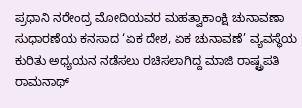ಪ್ರಧಾನಿ ನರೇಂದ್ರ ಮೋದಿಯವರ ಮಹತ್ವಾಕಾಂಕ್ಷಿ ಚುನಾವಣಾ ಸುಧಾರಣೆಯ ಕನಸಾದ ‘ಏಕ ದೇಶ, ಏಕ ಚುನಾವಣೆ’ ವ್ಯವಸ್ಥೆಯ ಕುರಿತು ಅಧ್ಯಯನ ನಡೆಸಲು ರಚಿಸಲಾಗಿದ್ದ ಮಾಜಿ ರಾಷ್ಟ್ರಪತಿ ರಾಮನಾಥ್‌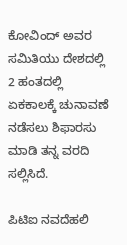ಕೋವಿಂದ್‌ ಅವರ ಸಮಿತಿಯು ದೇಶದಲ್ಲಿ 2 ಹಂತದಲ್ಲಿ ಏಕಕಾಲಕ್ಕೆ ಚುನಾವಣೆ ನಡೆಸಲು ಶಿಫಾರಸು ಮಾಡಿ ತನ್ನ ವರದಿ ಸಲ್ಲಿಸಿದೆ.

ಪಿಟಿಐ ನವದೆಹಲಿ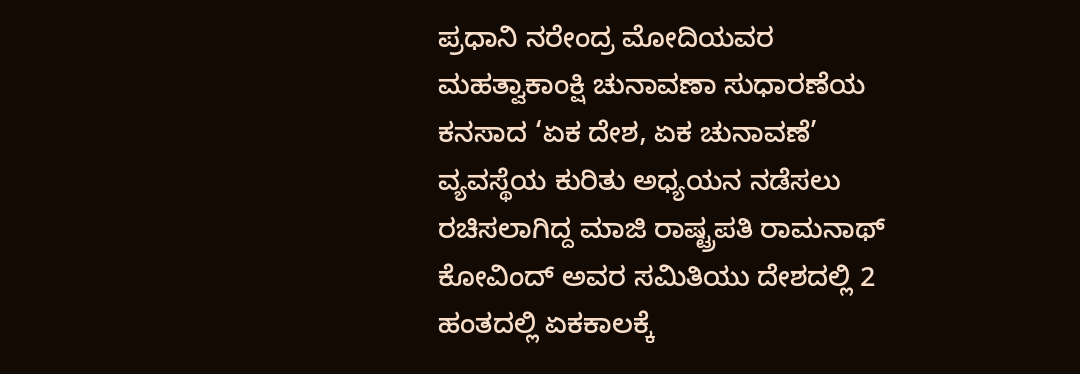ಪ್ರಧಾನಿ ನರೇಂದ್ರ ಮೋದಿಯವರ ಮಹತ್ವಾಕಾಂಕ್ಷಿ ಚುನಾವಣಾ ಸುಧಾರಣೆಯ ಕನಸಾದ ‘ಏಕ ದೇಶ, ಏಕ ಚುನಾವಣೆ’ ವ್ಯವಸ್ಥೆಯ ಕುರಿತು ಅಧ್ಯಯನ ನಡೆಸಲು ರಚಿಸಲಾಗಿದ್ದ ಮಾಜಿ ರಾಷ್ಟ್ರಪತಿ ರಾಮನಾಥ್‌ ಕೋವಿಂದ್‌ ಅವರ ಸಮಿತಿಯು ದೇಶದಲ್ಲಿ 2 ಹಂತದಲ್ಲಿ ಏಕಕಾಲಕ್ಕೆ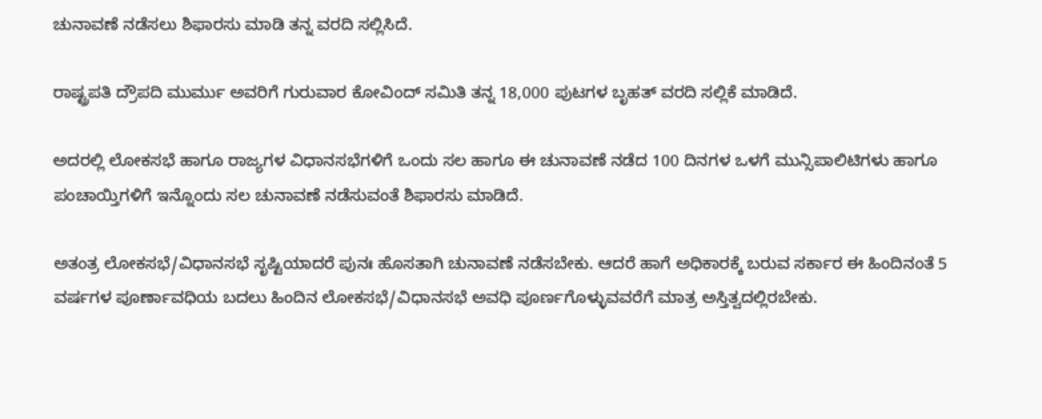ಚುನಾವಣೆ ನಡೆಸಲು ಶಿಫಾರಸು ಮಾಡಿ ತನ್ನ ವರದಿ ಸಲ್ಲಿಸಿದೆ.

ರಾಷ್ಟ್ರಪತಿ ದ್ರೌಪದಿ ಮುರ್ಮು ಅವರಿಗೆ ಗುರುವಾರ ಕೋವಿಂದ್‌ ಸಮಿತಿ ತನ್ನ 18,000 ಪುಟಗಳ ಬೃಹತ್‌ ವರದಿ ಸಲ್ಲಿಕೆ ಮಾಡಿದೆ.

ಅದರಲ್ಲಿ ಲೋಕಸಭೆ ಹಾಗೂ ರಾಜ್ಯಗಳ ವಿಧಾನಸಭೆಗಳಿಗೆ ಒಂದು ಸಲ ಹಾಗೂ ಈ ಚುನಾವಣೆ ನಡೆದ 100 ದಿನಗಳ ಒಳಗೆ ಮುನ್ಸಿಪಾಲಿಟಿಗಳು ಹಾಗೂ ಪಂಚಾಯ್ತಿಗಳಿಗೆ ಇನ್ನೊಂದು ಸಲ ಚುನಾವಣೆ ನಡೆಸುವಂತೆ ಶಿಫಾರಸು ಮಾಡಿದೆ.

ಅತಂತ್ರ ಲೋಕಸಭೆ/ವಿಧಾನಸಭೆ ಸೃಷ್ಟಿಯಾದರೆ ಪುನಃ ಹೊಸತಾಗಿ ಚುನಾವಣೆ ನಡೆಸಬೇಕು. ಆದರೆ ಹಾಗೆ ಅಧಿಕಾರಕ್ಕೆ ಬರುವ ಸರ್ಕಾರ ಈ ಹಿಂದಿನಂತೆ 5 ವರ್ಷಗಳ ಪೂರ್ಣಾವಧಿಯ ಬದಲು ಹಿಂದಿನ ಲೋಕಸಭೆ/ವಿಧಾನಸಭೆ ಅವಧಿ ಪೂರ್ಣಗೊಳ್ಳುವವರೆಗೆ ಮಾತ್ರ ಅಸ್ತಿತ್ವದಲ್ಲಿರಬೇಕು.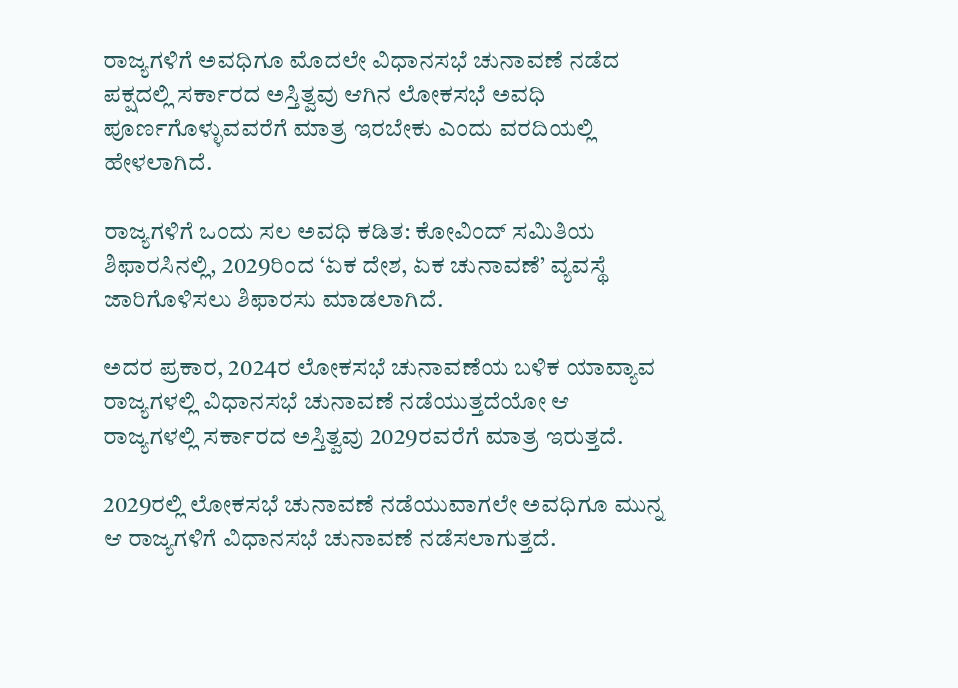ರಾಜ್ಯಗಳಿಗೆ ಅವಧಿಗೂ ಮೊದಲೇ ವಿಧಾನಸಭೆ ಚುನಾವಣೆ ನಡೆದ ಪಕ್ಷದಲ್ಲಿ ಸರ್ಕಾರದ ಅಸ್ತಿತ್ವವು ಆಗಿನ ಲೋಕಸಭೆ ಅವಧಿ ಪೂರ್ಣಗೊಳ್ಳುವವರೆಗೆ ಮಾತ್ರ ಇರಬೇಕು ಎಂದು ವರದಿಯಲ್ಲಿ ಹೇಳಲಾಗಿದೆ.

ರಾಜ್ಯಗಳಿಗೆ ಒಂದು ಸಲ ಅವಧಿ ಕಡಿತ: ಕೋವಿಂದ್‌ ಸಮಿತಿಯ ಶಿಫಾರಸಿನಲ್ಲಿ, 2029ರಿಂದ ‘ಏಕ ದೇಶ, ಏಕ ಚುನಾವಣೆ’ ವ್ಯವಸ್ಥೆ ಜಾರಿಗೊಳಿಸಲು ಶಿಫಾರಸು ಮಾಡಲಾಗಿದೆ.

ಅದರ ಪ್ರಕಾರ, 2024ರ ಲೋಕಸಭೆ ಚುನಾವಣೆಯ ಬಳಿಕ ಯಾವ್ಯಾವ ರಾಜ್ಯಗಳಲ್ಲಿ ವಿಧಾನಸಭೆ ಚುನಾವಣೆ ನಡೆಯುತ್ತದೆಯೋ ಆ ರಾಜ್ಯಗಳಲ್ಲಿ ಸರ್ಕಾರದ ಅಸ್ತಿತ್ವವು 2029ರವರೆಗೆ ಮಾತ್ರ ಇರುತ್ತದೆ.

2029ರಲ್ಲಿ ಲೋಕಸಭೆ ಚುನಾವಣೆ ನಡೆಯುವಾಗಲೇ ಅವಧಿಗೂ ಮುನ್ನ ಆ ರಾಜ್ಯಗಳಿಗೆ ವಿಧಾನಸಭೆ ಚುನಾವಣೆ ನಡೆಸಲಾಗುತ್ತದೆ.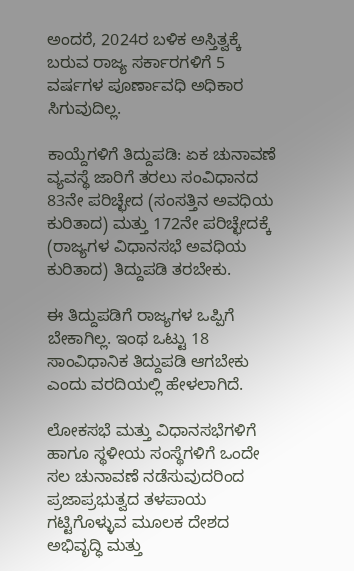ಅಂದರೆ, 2024ರ ಬಳಿಕ ಅಸ್ತಿತ್ವಕ್ಕೆ ಬರುವ ರಾಜ್ಯ ಸರ್ಕಾರಗಳಿಗೆ 5 ವರ್ಷಗಳ ಪೂರ್ಣಾವಧಿ ಅಧಿಕಾರ ಸಿಗುವುದಿಲ್ಲ.

ಕಾಯ್ದೆಗಳಿಗೆ ತಿದ್ದುಪಡಿ: ಏಕ ಚುನಾವಣೆ ವ್ಯವಸ್ಥೆ ಜಾರಿಗೆ ತರಲು ಸಂವಿಧಾನದ 83ನೇ ಪರಿಚ್ಛೇದ (ಸಂಸತ್ತಿನ ಅವಧಿಯ ಕುರಿತಾದ) ಮತ್ತು 172ನೇ ಪರಿಚ್ಛೇದಕ್ಕೆ (ರಾಜ್ಯಗಳ ವಿಧಾನಸಭೆ ಅವಧಿಯ ಕುರಿತಾದ) ತಿದ್ದುಪಡಿ ತರಬೇಕು.

ಈ ತಿದ್ದುಪಡಿಗೆ ರಾಜ್ಯಗಳ ಒಪ್ಪಿಗೆ ಬೇಕಾಗಿಲ್ಲ. ಇಂಥ ಒಟ್ಟು 18 ಸಾಂವಿಧಾನಿಕ ತಿದ್ದುಪಡಿ ಆಗಬೇಕು ಎಂದು ವರದಿಯಲ್ಲಿ ಹೇಳಲಾಗಿದೆ.

ಲೋಕಸಭೆ ಮತ್ತು ವಿಧಾನಸಭೆಗಳಿಗೆ ಹಾಗೂ ಸ್ಥಳೀಯ ಸಂಸ್ಥೆಗಳಿಗೆ ಒಂದೇ ಸಲ ಚುನಾವಣೆ ನಡೆಸುವುದರಿಂದ ಪ್ರಜಾಪ್ರಭುತ್ವದ ತಳಪಾಯ ಗಟ್ಟಿಗೊಳ್ಳುವ ಮೂಲಕ ದೇಶದ ಅಭಿವೃದ್ಧಿ ಮತ್ತು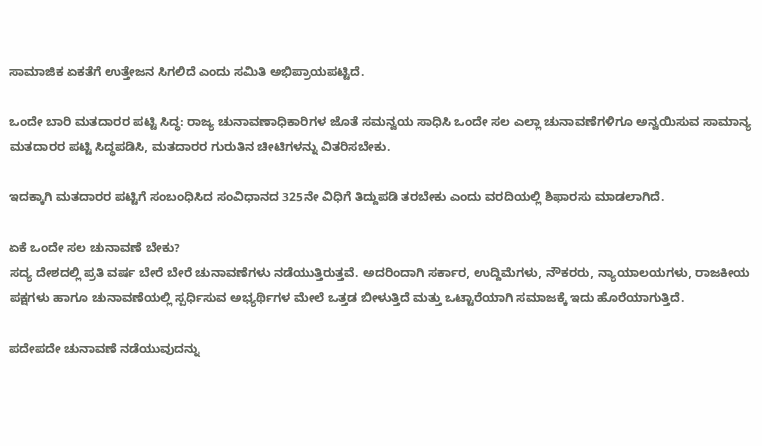ಸಾಮಾಜಿಕ ಏಕತೆಗೆ ಉತ್ತೇಜನ ಸಿಗಲಿದೆ ಎಂದು ಸಮಿತಿ ಅಭಿಪ್ರಾಯಪಟ್ಟಿದೆ.

ಒಂದೇ ಬಾರಿ ಮತದಾರರ ಪಟ್ಟಿ ಸಿದ್ಧ: ರಾಜ್ಯ ಚುನಾವಣಾಧಿಕಾರಿಗಳ ಜೊತೆ ಸಮನ್ವಯ ಸಾಧಿಸಿ ಒಂದೇ ಸಲ ಎಲ್ಲಾ ಚುನಾವಣೆಗಳಿಗೂ ಅನ್ವಯಿಸುವ ಸಾಮಾನ್ಯ ಮತದಾರರ ಪಟ್ಟಿ ಸಿದ್ಧಪಡಿಸಿ, ಮತದಾರರ ಗುರುತಿನ ಚೀಟಿಗಳನ್ನು ವಿತರಿಸಬೇಕು.

ಇದಕ್ಕಾಗಿ ಮತದಾರರ ಪಟ್ಟಿಗೆ ಸಂಬಂಧಿಸಿದ ಸಂವಿಧಾನದ 325ನೇ ವಿಧಿಗೆ ತಿದ್ದುಪಡಿ ತರಬೇಕು ಎಂದು ವರದಿಯಲ್ಲಿ ಶಿಫಾರಸು ಮಾಡಲಾಗಿದೆ.

ಏಕೆ ಒಂದೇ ಸಲ ಚುನಾವಣೆ ಬೇಕು?
ಸದ್ಯ ದೇಶದಲ್ಲಿ ಪ್ರತಿ ವರ್ಷ ಬೇರೆ ಬೇರೆ ಚುನಾವಣೆಗಳು ನಡೆಯುತ್ತಿರುತ್ತವೆ. ಅದರಿಂದಾಗಿ ಸರ್ಕಾರ, ಉದ್ದಿಮೆಗಳು, ನೌಕರರು, ನ್ಯಾಯಾಲಯಗಳು, ರಾಜಕೀಯ ಪಕ್ಷಗಳು ಹಾಗೂ ಚುನಾವಣೆಯಲ್ಲಿ ಸ್ಪರ್ಧಿಸುವ ಅಭ್ಯರ್ಥಿಗಳ ಮೇಲೆ ಒತ್ತಡ ಬೀಳುತ್ತಿದೆ ಮತ್ತು ಒಟ್ಟಾರೆಯಾಗಿ ಸಮಾಜಕ್ಕೆ ಇದು ಹೊರೆಯಾಗುತ್ತಿದೆ.

ಪದೇಪದೇ ಚುನಾವಣೆ ನಡೆಯುವುದನ್ನು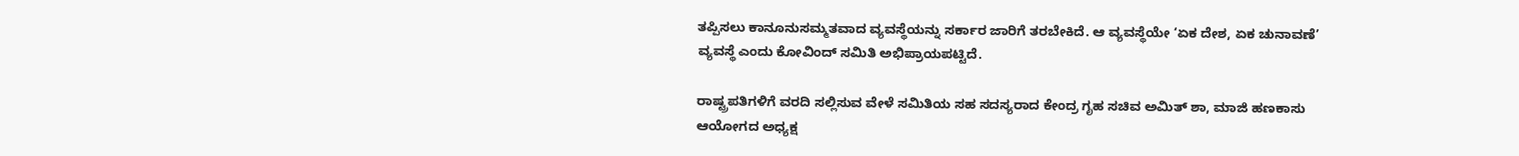ತಪ್ಪಿಸಲು ಕಾನೂನುಸಮ್ಮತವಾದ ವ್ಯವಸ್ಥೆಯನ್ನು ಸರ್ಕಾರ ಜಾರಿಗೆ ತರಬೇಕಿದೆ. ಆ ವ್ಯವಸ್ಥೆಯೇ ‘ಏಕ ದೇಶ, ಏಕ ಚುನಾವಣೆ’ ವ್ಯವಸ್ಥೆ ಎಂದು ಕೋವಿಂದ್‌ ಸಮಿತಿ ಅಭಿಪ್ರಾಯಪಟ್ಟಿದೆ.

ರಾಷ್ಟ್ರಪತಿಗಳಿಗೆ ವರದಿ ಸಲ್ಲಿಸುವ ವೇಳೆ ಸಮಿತಿಯ ಸಹ ಸದಸ್ಯರಾದ ಕೇಂದ್ರ ಗೃಹ ಸಚಿವ ಅಮಿತ್‌ ಶಾ, ಮಾಜಿ ಹಣಕಾಸು ಆಯೋಗದ ಅಧ್ಯಕ್ಷ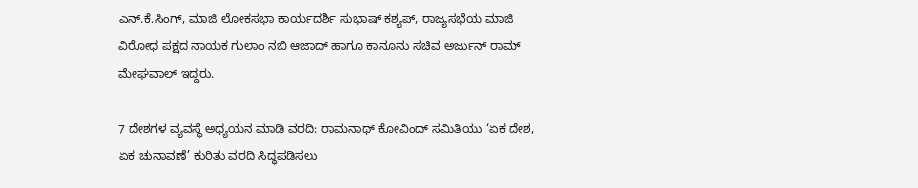ಎನ್‌.ಕೆ.ಸಿಂಗ್‌, ಮಾಜಿ ಲೋಕಸಭಾ ಕಾರ್ಯದರ್ಶಿ ಸುಭಾಷ್‌ ಕಶ್ಯಪ್‌, ರಾಜ್ಯಸಭೆಯ ಮಾಜಿ ವಿರೋಧ ಪಕ್ಷದ ನಾಯಕ ಗುಲಾಂ ನಬಿ ಆಜಾದ್‌ ಹಾಗೂ ಕಾನೂನು ಸಚಿವ ಅರ್ಜುನ್‌ ರಾಮ್‌ ಮೇಘವಾಲ್‌ ಇದ್ದರು.

7 ದೇಶಗಳ ವ್ಯವಸ್ಥೆ ಅಧ್ಯಯನ ಮಾಡಿ ವರದಿ: ರಾಮನಾಥ್‌ ಕೋವಿಂದ್‌ ಸಮಿತಿಯು ‘ಏಕ ದೇಶ, ಏಕ ಚುನಾವಣೆ’ ಕುರಿತು ವರದಿ ಸಿದ್ಧಪಡಿಸಲು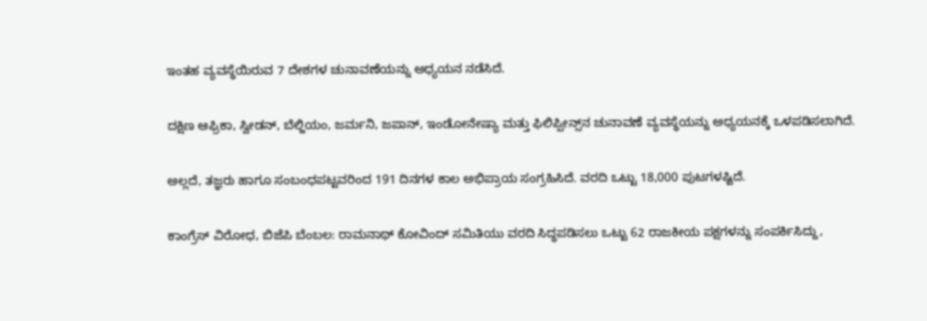ಇಂತಹ ವ್ಯವಸ್ಥೆಯಿರುವ 7 ದೇಶಗಳ ಚುನಾವಣೆಯನ್ನು ಅಧ್ಯಯನ ನಡೆಸಿದೆ.

ದಕ್ಷಿಣ ಆಫ್ರಿಕಾ, ಸ್ವೀಡನ್‌, ಬೆಲ್ಜಿಯಂ, ಜರ್ಮನಿ, ಜಪಾನ್‌, ಇಂಡೋನೇಷ್ಯಾ ಮತ್ತು ಫಿಲಿಪ್ಪೀನ್ಸ್‌ನ ಚುನಾವಣೆ ವ್ಯವಸ್ಥೆಯನ್ನು ಅಧ್ಯಯನಕ್ಕೆ ಒಳಪಡಿಸಲಾಗಿದೆ.

ಅಲ್ಲದೆ, ತಜ್ಞರು ಹಾಗೂ ಸಂಬಂಧಪಟ್ಟವರಿಂದ 191 ದಿನಗಳ ಕಾಲ ಅಭಿಪ್ರಾಯ ಸಂಗ್ರಹಿಸಿದೆ. ವರದಿ ಒಟ್ಟು 18,000 ಪುಟಗಳಷ್ಟಿದೆ.

ಕಾಂಗ್ರೆಸ್‌ ವಿರೋಧ, ಬಿಜೆಪಿ ಬೆಂಬಲ: ರಾಮನಾಥ್‌ ಕೋವಿಂದ್‌ ಸಮಿತಿಯು ವರದಿ ಸಿದ್ಧಪಡಿಸಲು ಒಟ್ಟು 62 ರಾಜಕೀಯ ಪಕ್ಷಗಳನ್ನು ಸಂಪರ್ಕಿಸಿದ್ದು,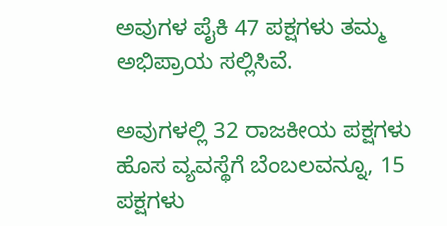ಅವುಗಳ ಪೈಕಿ 47 ಪಕ್ಷಗಳು ತಮ್ಮ ಅಭಿಪ್ರಾಯ ಸಲ್ಲಿಸಿವೆ.

ಅವುಗಳಲ್ಲಿ 32 ರಾಜಕೀಯ ಪಕ್ಷಗಳು ಹೊಸ ವ್ಯವಸ್ಥೆಗೆ ಬೆಂಬಲವನ್ನೂ, 15 ಪಕ್ಷಗಳು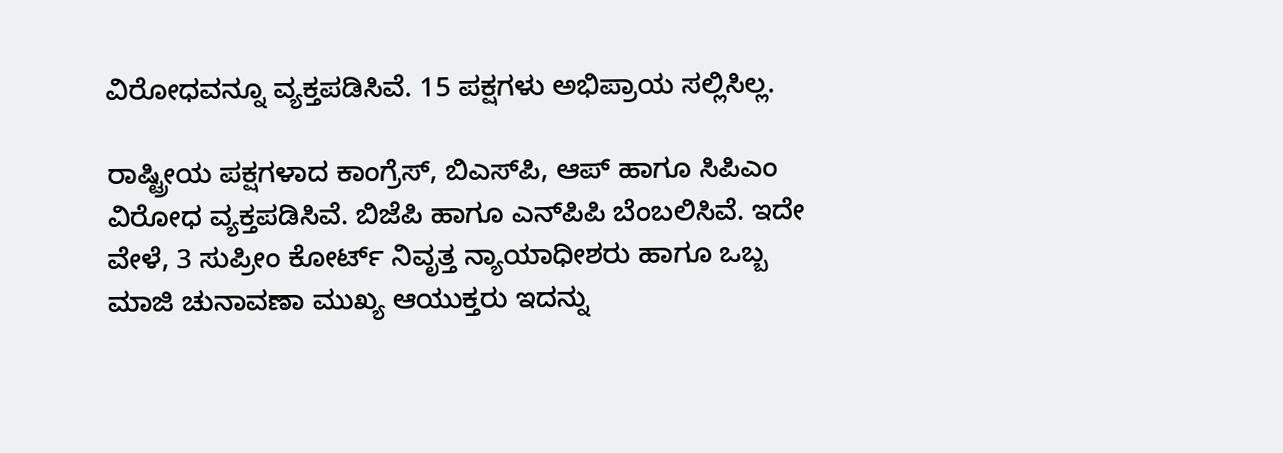ವಿರೋಧವನ್ನೂ ವ್ಯಕ್ತಪಡಿಸಿವೆ. 15 ಪಕ್ಷಗಳು ಅಭಿಪ್ರಾಯ ಸಲ್ಲಿಸಿಲ್ಲ.

ರಾಷ್ಟ್ರೀಯ ಪಕ್ಷಗಳಾದ ಕಾಂಗ್ರೆಸ್‌, ಬಿಎಸ್‌ಪಿ, ಆಪ್‌ ಹಾಗೂ ಸಿಪಿಎಂ ವಿರೋಧ ವ್ಯಕ್ತಪಡಿಸಿವೆ. ಬಿಜೆಪಿ ಹಾಗೂ ಎನ್‌ಪಿಪಿ ಬೆಂಬಲಿಸಿವೆ. ಇದೇ ವೇಳೆ, 3 ಸುಪ್ರೀಂ ಕೋರ್ಟ್ ನಿವೃತ್ತ ನ್ಯಾಯಾಧೀಶರು ಹಾಗೂ ಒಬ್ಬ ಮಾಜಿ ಚುನಾವಣಾ ಮುಖ್ಯ ಆಯುಕ್ತರು ಇದನ್ನು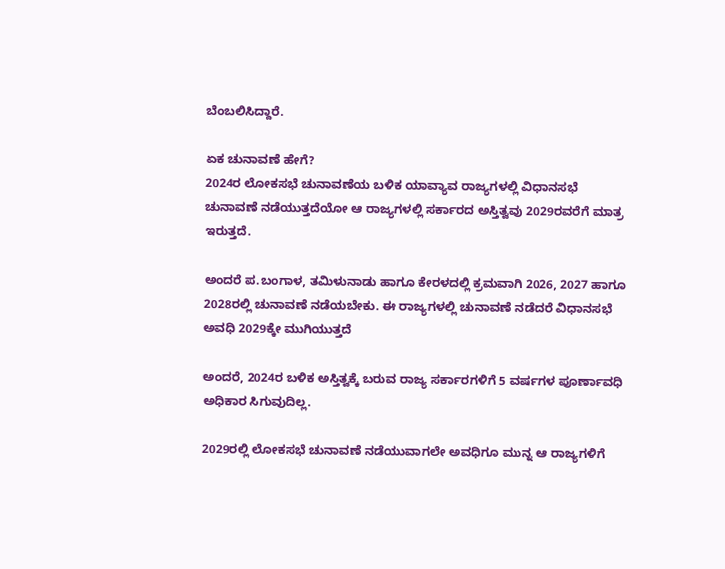ಬೆಂಬಲಿಸಿದ್ದಾರೆ.

ಏಕ ಚುನಾವಣೆ ಹೇಗೆ?
2024ರ ಲೋಕಸಭೆ ಚುನಾವಣೆಯ ಬಳಿಕ ಯಾವ್ಯಾವ ರಾಜ್ಯಗಳಲ್ಲಿ ವಿಧಾನಸಭೆ ಚುನಾವಣೆ ನಡೆಯುತ್ತದೆಯೋ ಆ ರಾಜ್ಯಗಳಲ್ಲಿ ಸರ್ಕಾರದ ಅಸ್ತಿತ್ವವು 2029ರವರೆಗೆ ಮಾತ್ರ ಇರುತ್ತದೆ.

ಅಂದರೆ ಪ.ಬಂಗಾಳ, ತಮಿಳುನಾಡು ಹಾಗೂ ಕೇರಳದಲ್ಲಿ ಕ್ರಮವಾಗಿ 2026, 2027 ಹಾಗೂ 2028ರಲ್ಲಿ ಚುನಾವಣೆ ನಡೆಯಬೇಕು. ಈ ರಾಜ್ಯಗಳಲ್ಲಿ ಚುನಾವಣೆ ನಡೆದರೆ ವಿಧಾನಸಭೆ ಅವಧಿ 2029ಕ್ಕೇ ಮುಗಿಯುತ್ತದೆ

ಅಂದರೆ, 2024ರ ಬಳಿಕ ಅಸ್ತಿತ್ವಕ್ಕೆ ಬರುವ ರಾಜ್ಯ ಸರ್ಕಾರಗಳಿಗೆ 5 ವರ್ಷಗಳ ಪೂರ್ಣಾವಧಿ ಅಧಿಕಾರ ಸಿಗುವುದಿಲ್ಲ.

2029ರಲ್ಲಿ ಲೋಕಸಭೆ ಚುನಾವಣೆ ನಡೆಯುವಾಗಲೇ ಅವಧಿಗೂ ಮುನ್ನ ಆ ರಾಜ್ಯಗಳಿಗೆ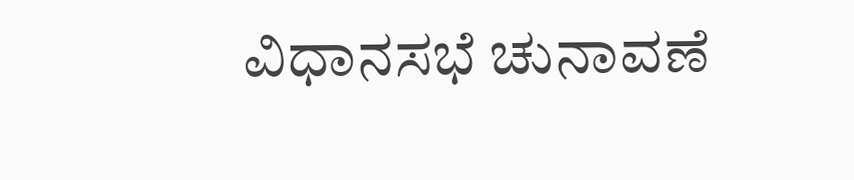ವಿಧಾನಸಭೆ ಚುನಾವಣೆ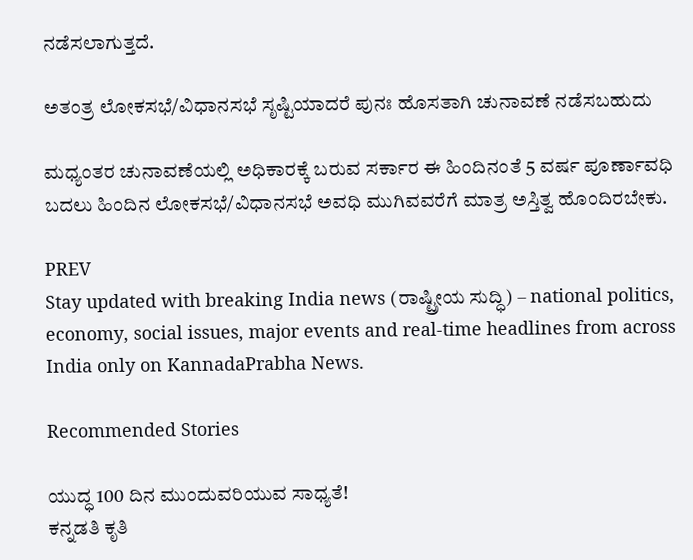ನಡೆಸಲಾಗುತ್ತದೆ.

ಅತಂತ್ರ ಲೋಕಸಭೆ/ವಿಧಾನಸಭೆ ಸೃಷ್ಟಿಯಾದರೆ ಪುನಃ ಹೊಸತಾಗಿ ಚುನಾವಣೆ ನಡೆಸಬಹುದು

ಮಧ್ಯಂತರ ಚುನಾವಣೆಯಲ್ಲಿ ಅಧಿಕಾರಕ್ಕೆ ಬರುವ ಸರ್ಕಾರ ಈ ಹಿಂದಿನಂತೆ 5 ವರ್ಷ ಪೂರ್ಣಾವಧಿ ಬದಲು ಹಿಂದಿನ ಲೋಕಸಭೆ/ವಿಧಾನಸಭೆ ಅವಧಿ ಮುಗಿವವರೆಗೆ ಮಾತ್ರ ಅಸ್ತಿತ್ವ ಹೊಂದಿರಬೇಕು.

PREV
Stay updated with breaking India news (ರಾಷ್ಟ್ರೀಯ ಸುದ್ಧಿ) – national politics, economy, social issues, major events and real‑time headlines from across India only on KannadaPrabha News.

Recommended Stories

ಯುದ್ಧ 100 ದಿನ ಮುಂದುವರಿಯುವ ಸಾಧ್ಯತೆ!
ಕನ್ನಡತಿ ಕೃತಿ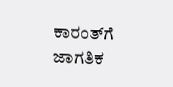ಕಾರಂತ್‌ಗೆ ಜಾಗತಿಕ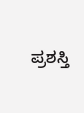ಪ್ರಶಸ್ತಿ